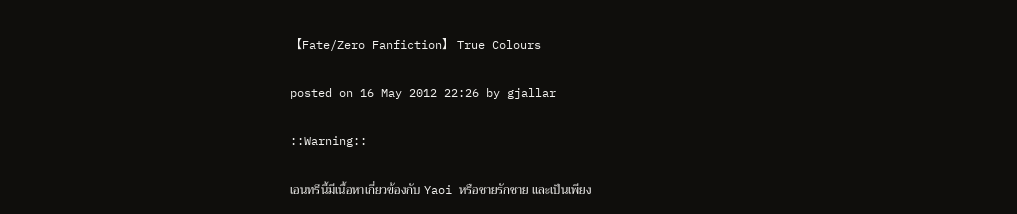【Fate/Zero Fanfiction】 True Colours

posted on 16 May 2012 22:26 by gjallar

::Warning::

เอนทรีนี้มีเนื้อหาเกี่ยวข้องกับ Yaoi หรือชายรักชาย และเป็นเพียง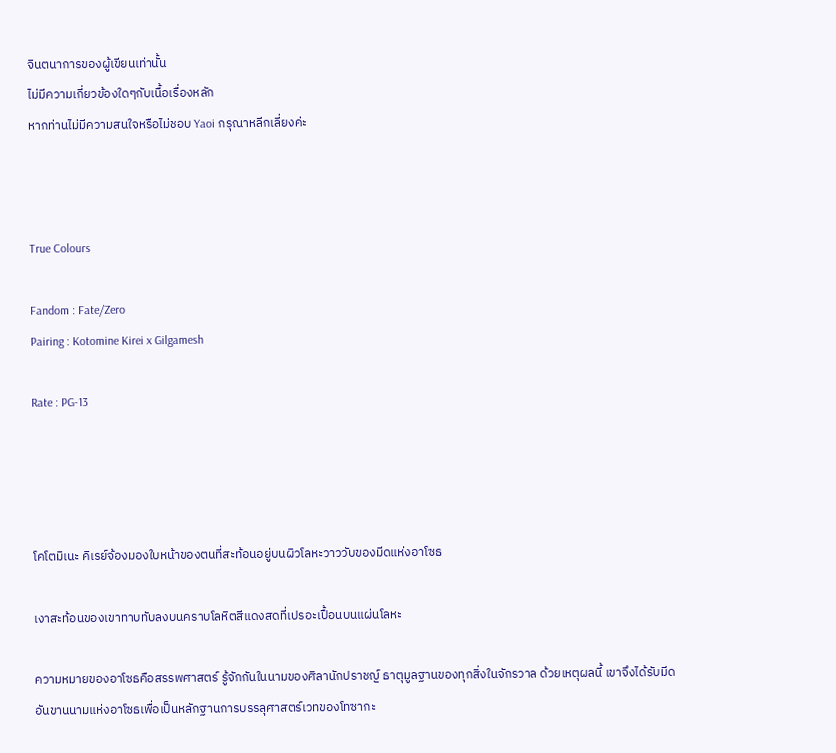จินตนาการของผู้เขียนเท่านั้น
ไม่มีความเกี่ยวข้องใดๆกับเนื้อเรื่องหลัก
หากท่านไม่มีความสนใจหรือไม่ชอบ Yaoi กรุณาหลีกเลี่ยงค่ะ



True Colours

Fandom : Fate/Zero
Pairing : Kotomine Kirei x Gilgamesh

Rate : PG-13




โคโตมิเนะ คิเรย์จ้องมองใบหน้าของตนที่สะท้อนอยู่บนผิวโลหะวาววับของมีดแห่งอาโซธ

เงาสะท้อนของเขาทาบทับลงบนคราบโลหิตสีแดงสดที่เปรอะเปื้อนบนแผ่นโลหะ

ความหมายของอาโซธคือสรรพศาสตร์ รู้จักกันในนามของศิลานักปราชญ์ ธาตุมูลฐานของทุกสิ่งในจักรวาล ด้วยเหตุผลนี้ เขาจึงได้รับมีดอันขานนามแห่งอาโซธเพื่อเป็นหลักฐานการบรรลุศาสตร์เวทของโทซากะ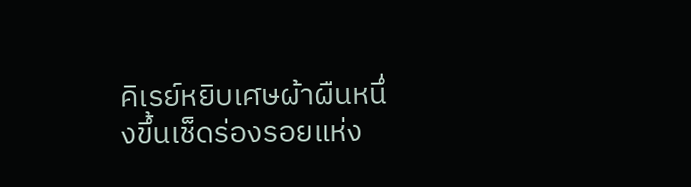คิเรย์หยิบเศษผ้าผืนหนึ่งขึ้นเช็ดร่องรอยแห่ง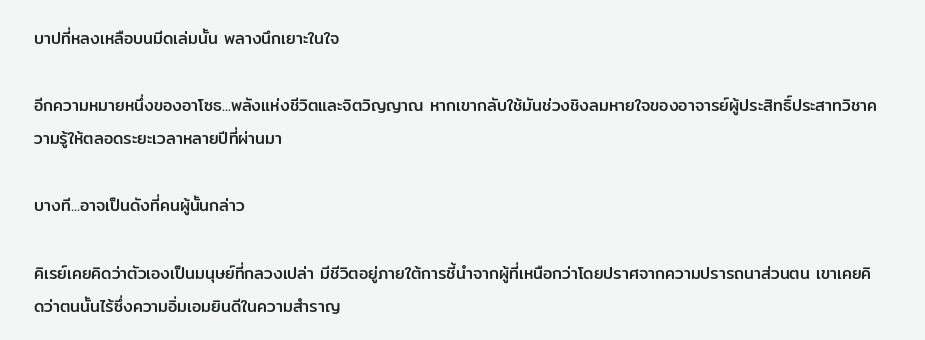บาปที่หลงเหลือบนมีดเล่มนั้น พลางนึกเยาะในใจ

อีกความหมายหนึ่งของอาโซธ...พลังแห่งชีวิตและจิตวิญญาณ หากเขากลับใช้มันช่วงชิงลมหายใจของอาจารย์ผู้ประสิทธิ์ประสาทวิชาความรู้ให้ตลอดระยะเวลาหลายปีที่ผ่านมา

บางที...อาจเป็นดังที่คนผู้นั้นกล่าว

คิเรย์เคยคิดว่าตัวเองเป็นมนุษย์ที่กลวงเปล่า มีชีวิตอยู่ภายใต้การชี้นำจากผู้ที่เหนือกว่าโดยปราศจากความปรารถนาส่วนตน เขาเคยคิดว่าตนนั้นไร้ซึ่งความอิ่มเอมยินดีในความสำราญ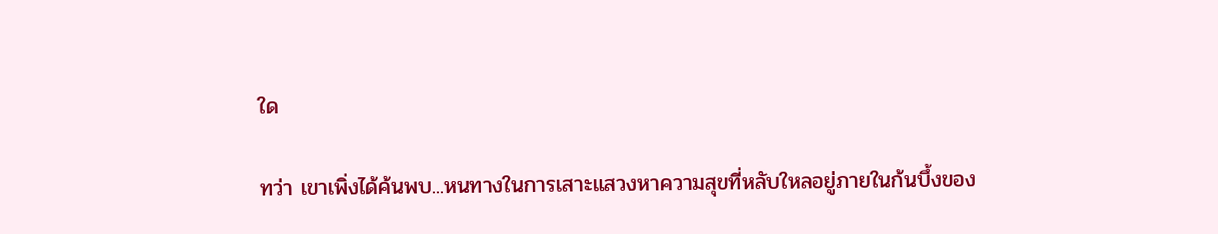ใด

ทว่า เขาเพิ่งได้ค้นพบ...หนทางในการเสาะแสวงหาความสุขที่หลับใหลอยู่ภายในก้นบึ้งของ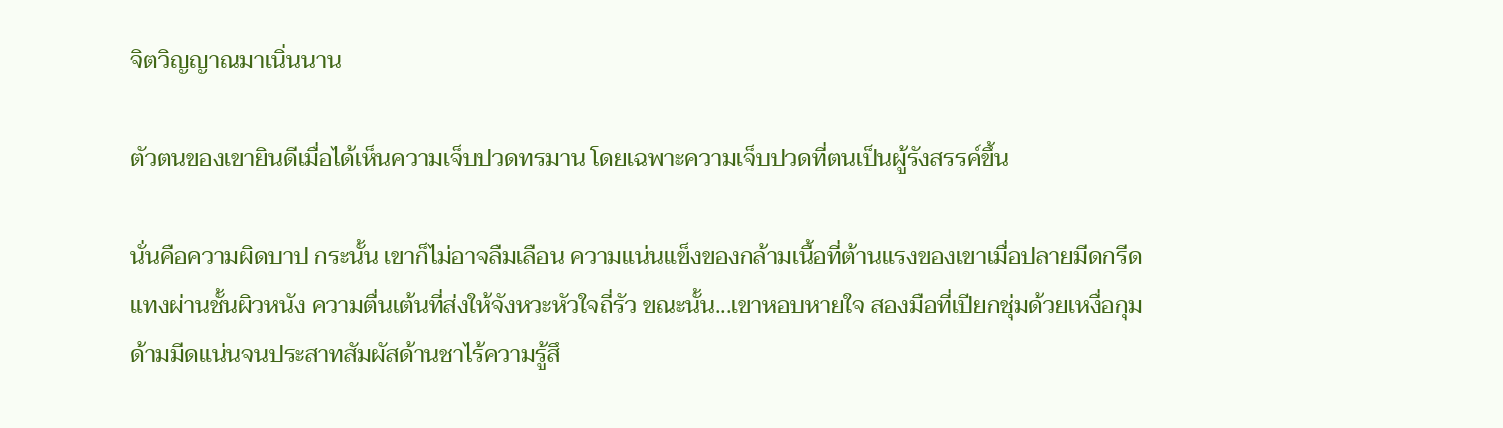จิตวิญญาณมาเนิ่นนาน

ตัวตนของเขายินดีเมื่อได้เห็นความเจ็บปวดทรมาน โดยเฉพาะความเจ็บปวดที่ตนเป็นผู้รังสรรค์ขึ้น

นั่นคือความผิดบาป กระนั้น เขาก็ไม่อาจลืมเลือน ความแน่นแข็งของกล้ามเนื้อที่ต้านแรงของเขาเมื่อปลายมีดกรีดแทงผ่านชั้นผิวหนัง ความตื่นเต้นที่ส่งให้จังหวะหัวใจถี่รัว ขณะนั้น...เขาหอบหายใจ สองมือที่เปียกชุ่มด้วยเหงื่อกุมด้ามมีดแน่นจนประสาทสัมผัสด้านชาไร้ความรู้สึ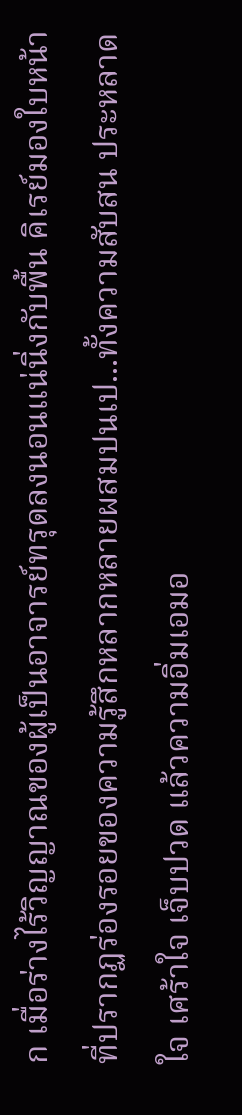ก เมื่อร่างไร้วิญญาณของผู้เป็นอาจารย์ทรุดลงนอนแน่นิ่งกับพื้น คิเรย์มองใบหน้าที่ปรากฏร่องรอยของความรู้สึกหลากหลายผสมปนเป...ทั้งความสับสน ประหลาดใจ เศร้าใจ เจ็บปวด แล้วความอิ่มเอมอ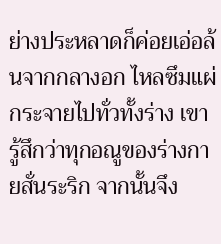ย่างประหลาดก็ค่อยเอ่อล้นจากกลางอก ไหลซึมแผ่กระจายไปทั่วทั้งร่าง เขารู้สึกว่าทุกอณูของร่างกายสั่นระริก จากนั้นจึง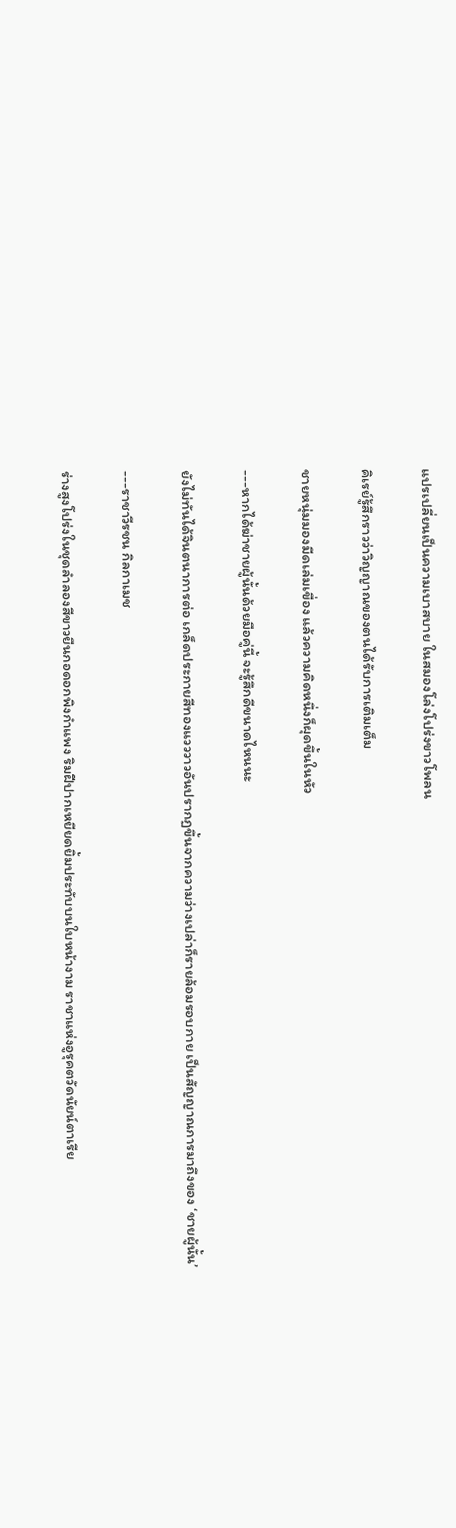แปรเปลี่ยนเป็นความเบาสบาย ในสมองโล่งโปร่งขาวโพลน

คิเรย์รู้สึกราวว่าวิญญาณของตนได้รับการเติมเต็ม

ชายหนุ่มมองมีดเล่มเขื่อง แล้วความคิดหนึ่งก็ผุดขึ้นในหัว

---หากได้ฆ่าชายผู้นั้นด้วยมือคู่นี้ จะรู้สึกดีขนาดไหนนะ

ยังไม่ทันได้จินตนาการต่อ เกล็ดประกายสีทองแวววาวอันปรากฏขึ้นจากความว่างเปล่าก็รายล้อมรอบกาย เป็นสัญญาณการมาถึงของ ‘ชายผู้นั้น’

---ราชาวีรชน กิลกาเมช

ร่างสูงโปร่งในชุดลำลองสีขาวยืนกอดอกพิงกำแพง ริมฝีปากเหยียดยิ้มประทับบนใบหน้างาม ราชาแห่งอูรุคตวัดนัยน์ตาเรีย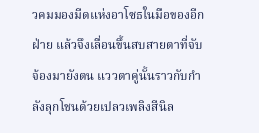วคมมองมีดแห่งอาโซธในมือของอีกฝ่าย แล้วจึงเลื่อนขึ้นสบสายตาที่จับจ้องมายังตน แววตาคู่นั้นราวกับกำลังลุกโชนด้วยเปลวเพลิงสีนิล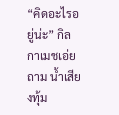“คิดอะไรอยู่น่ะ” กิลกาเมชเอ่ยถาม น้ำเสียงทุ้ม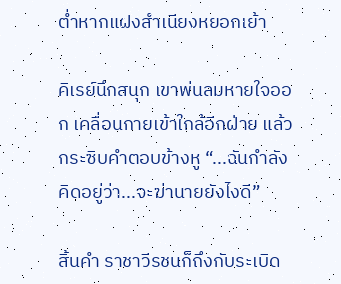ต่ำหากแฝงสำเนียงหยอกเย้า

คิเรย์นึกสนุก เขาพ่นลมหายใจออก เคลื่อนกายเข้าใกล้อีกฝ่าย แล้วกระซิบคำตอบข้างหู “...ฉันกำลังคิดอยู่ว่า...จะฆ่านายยังไงดี”

สิ้นคำ ราชาวีรชนก็ถึงกับระเบิด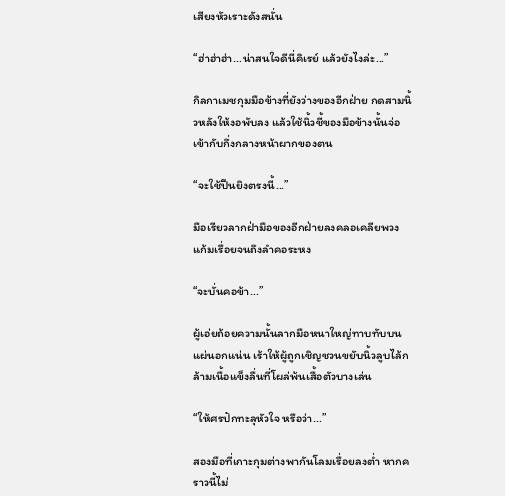เสียงหัวเราะดังสนั่น

“ฮ่าฮ่าฮ่า...น่าสนใจดีนี่คิเรย์ แล้วยังไงล่ะ...”

กิลกาเมชกุมมือข้างที่ยังว่างของอีกฝ่าย กดสามนิ้วหลังให้งอพับลง แล้วใช้นิ้วชี้ของมือข้างนั้นจ่อเข้ากับกึ่งกลางหน้าผากของตน

“จะใช้ปืนยิงตรงนี้...”

มือเรียวลากฝ่ามือของอีกฝ่ายลงคลอเคลียพวงแก้มเรื่อยจนถึงลำคอระหง

“จะบั่นคอข้า...”

ผู้เอ่ยถ้อยความนั้นลากมือหนาใหญ่ทาบทับบนแผ่นอกแน่น เร้าให้ผู้ถูกเชิญชวนขยับนิ้วลูบไล้กล้ามเนื้อแข็งลื่นที่โผล่พ้นเสื้อตัวบางเล่น

“ให้ศรปักทะลุหัวใจ หรือว่า...”

สองมือที่เกาะกุมต่างพากันโลมเรื่อยลงต่ำ หากคราวนี้ไม่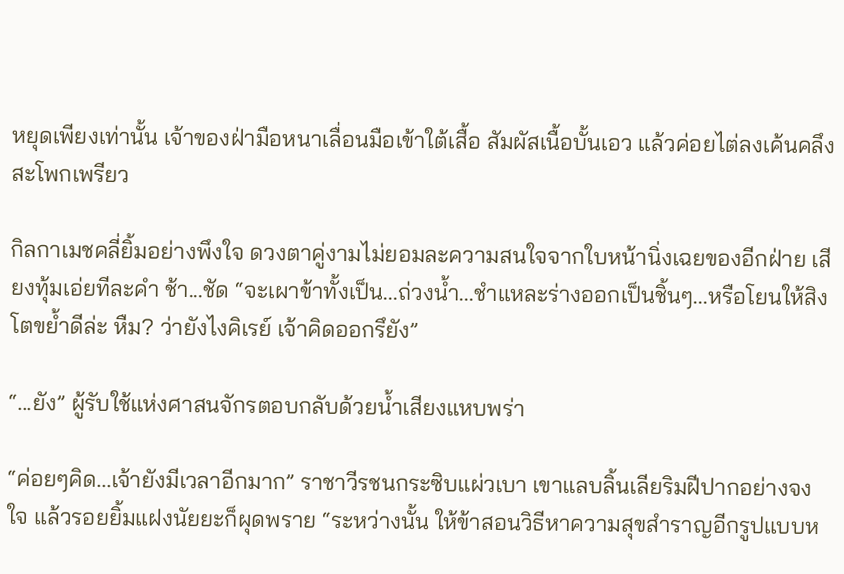หยุดเพียงเท่านั้น เจ้าของฝ่ามือหนาเลื่อนมือเข้าใต้เสื้อ สัมผัสเนื้อบั้นเอว แล้วค่อยไต่ลงเค้นคลึงสะโพกเพรียว

กิลกาเมชคลี่ยิ้มอย่างพึงใจ ดวงตาคู่งามไม่ยอมละความสนใจจากใบหน้านิ่งเฉยของอีกฝ่าย เสียงทุ้มเอ่ยทีละคำ ช้า...ชัด “จะเผาข้าทั้งเป็น...ถ่วงน้ำ...ชำแหละร่างออกเป็นชิ้นๆ...หรือโยนให้สิงโตขย้ำดีล่ะ หืม? ว่ายังไงคิเรย์ เจ้าคิดออกรึยัง”

“...ยัง” ผู้รับใช้แห่งศาสนจักรตอบกลับด้วยน้ำเสียงแหบพร่า

“ค่อยๆคิด...เจ้ายังมีเวลาอีกมาก” ราชาวีรชนกระซิบแผ่วเบา เขาแลบลิ้นเลียริมฝีปากอย่างจงใจ แล้วรอยยิ้มแฝงนัยยะก็ผุดพราย “ระหว่างนั้น ให้ข้าสอนวิธีหาความสุขสำราญอีกรูปแบบห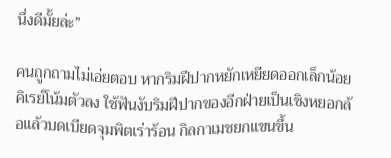นึ่งดีมั้ยล่ะ”

คนถูกถามไม่เอ่ยตอบ หากริมฝีปากหยักเหยียดออกเล็กน้อย คิเรย์โน้มตัวลง ใช้ฟันงับริมฝีปากของอีกฝ่ายเป็นเชิงหยอกล้อแล้วบดเบียดจุมพิตเร่าร้อน กิลกาเมชยกแขนขึ้น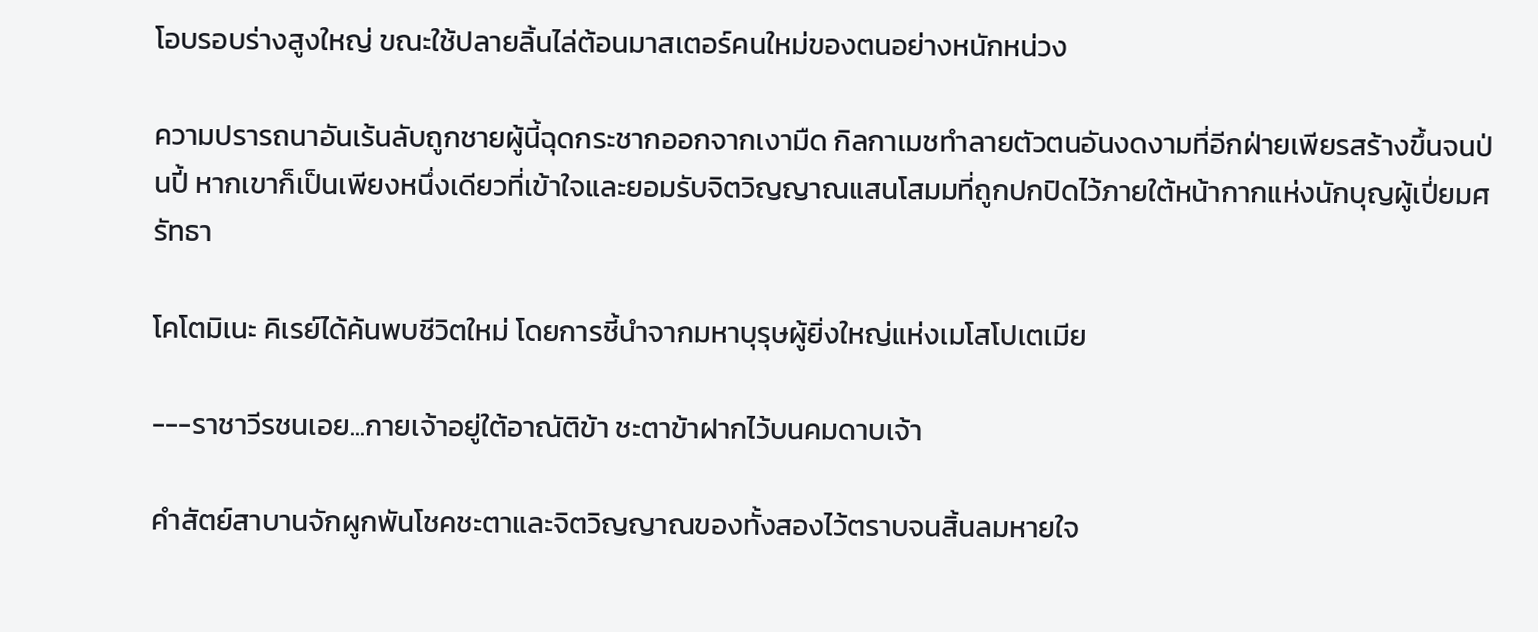โอบรอบร่างสูงใหญ่ ขณะใช้ปลายลิ้นไล่ต้อนมาสเตอร์คนใหม่ของตนอย่างหนักหน่วง

ความปรารถนาอันเร้นลับถูกชายผู้นี้ฉุดกระชากออกจากเงามืด กิลกาเมชทำลายตัวตนอันงดงามที่อีกฝ่ายเพียรสร้างขึ้นจนป่นปี้ หากเขาก็เป็นเพียงหนึ่งเดียวที่เข้าใจและยอมรับจิตวิญญาณแสนโสมมที่ถูกปกปิดไว้ภายใต้หน้ากากแห่งนักบุญผู้เปี่ยมศรัทธา

โคโตมิเนะ คิเรย์ได้ค้นพบชีวิตใหม่ โดยการชี้นำจากมหาบุรุษผู้ยิ่งใหญ่แห่งเมโสโปเตเมีย

---ราชาวีรชนเอย...กายเจ้าอยู่ใต้อาณัติข้า ชะตาข้าฝากไว้บนคมดาบเจ้า

คำสัตย์สาบานจักผูกพันโชคชะตาและจิตวิญญาณของทั้งสองไว้ตราบจนสิ้นลมหายใจ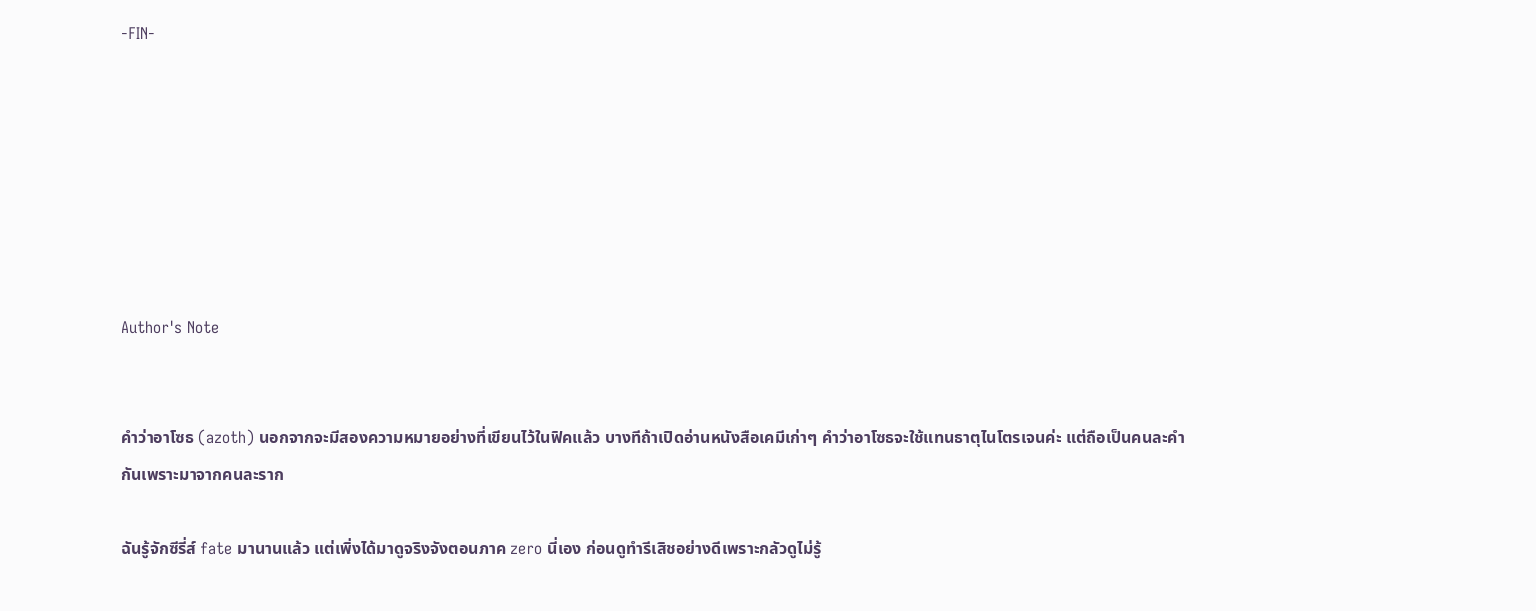-FIN-







Author's Note


คำว่าอาโซธ (azoth) นอกจากจะมีสองความหมายอย่างที่เขียนไว้ในฟิคแล้ว บางทีถ้าเปิดอ่านหนังสือเคมีเก่าๆ คำว่าอาโซธจะใช้แทนธาตุไนโตรเจนค่ะ แต่ถือเป็นคนละคำกันเพราะมาจากคนละราก

ฉันรู้จักซีรี่ส์ fate มานานแล้ว แต่เพิ่งได้มาดูจริงจังตอนภาค zero นี่เอง ก่อนดูทำรีเสิชอย่างดีเพราะกลัวดูไม่รู้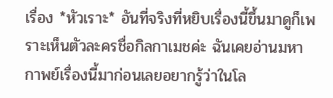เรื่อง *หัวเราะ* อันที่จริงที่หยิบเรื่องนี้ขึ้นมาดูก็เพราะเห็นตัวละครชื่อกิลกาเมชค่ะ ฉันเคยอ่านมหากาพย์เรื่องนี้มาก่อนเลยอยากรู้ว่าในโล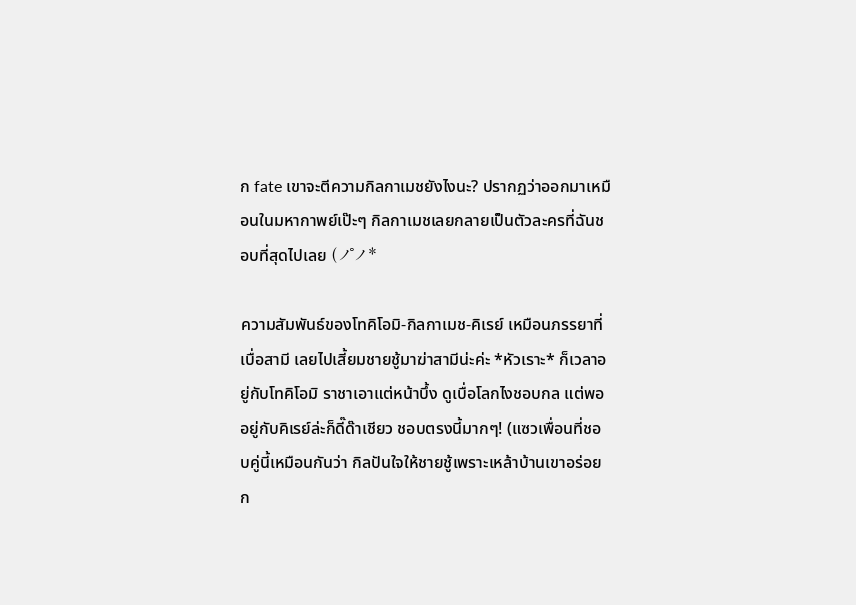ก fate เขาจะตีความกิลกาเมชยังไงนะ? ปรากฏว่าออกมาเหมือนในมหากาพย์เป๊ะๆ กิลกาเมชเลยกลายเป็นตัวละครที่ฉันชอบที่สุดไปเลย (ノ゚ノ*

ความสัมพันธ์ของโทคิโอมิ-กิลกาเมช-คิเรย์ เหมือนภรรยาที่เบื่อสามี เลยไปเสี้ยมชายชู้มาฆ่าสามีน่ะค่ะ *หัวเราะ* ก็เวลาอยู่กับโทคิโอมิ ราชาเอาแต่หน้าบึ้ง ดูเบื่อโลกไงชอบกล แต่พออยู่กับคิเรย์ล่ะก็ดี๊ด๊าเชียว ชอบตรงนี้มากๆ! (แซวเพื่อนที่ชอบคู่นี้เหมือนกันว่า กิลปันใจให้ชายชู้เพราะเหล้าบ้านเขาอร่อยก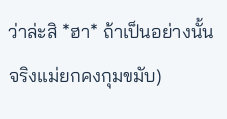ว่าล่ะสิ *ฮา* ถ้าเป็นอย่างนั้นจริงแม่ยกคงกุมขมับ)